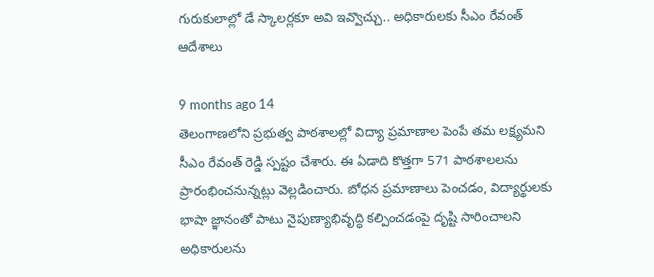గురుకులాల్లో డే స్కాలర్లకూ అవి ఇవ్వొచ్చు.. అధికారులకు సీఎం రేవంత్ ఆదేశాలు

9 months ago 14
తెలంగాణలోని ప్రభుత్వ పాఠశాలల్లో విద్యా ప్రమాణాల పెంపే తమ లక్ష్యమని సీఎం రేవంత్ రెడ్డి స్పష్టం చేశారు. ఈ ఏడాది కొత్తగా 571 పాఠశాలలను ప్రారంభించనున్నట్లు వెల్లడించారు. బోధన ప్రమాణాలు పెంచడం, విద్యార్థులకు భాషా జ్ఞానంతో పాటు నైపుణ్యాభివృద్ధి కల్పించడంపై దృష్టి సారించాలని అధికారులను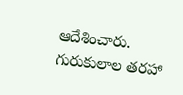ఆదేశించారు. గురుకులాల తరహా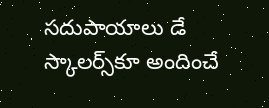సదుపాయాలు డే స్కాలర్స్‌కూ అందించే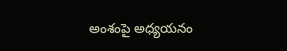అంశంపై అధ్యయనం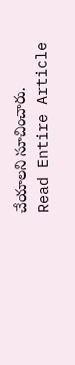చేయాలని సూచించారు.
Read Entire Article